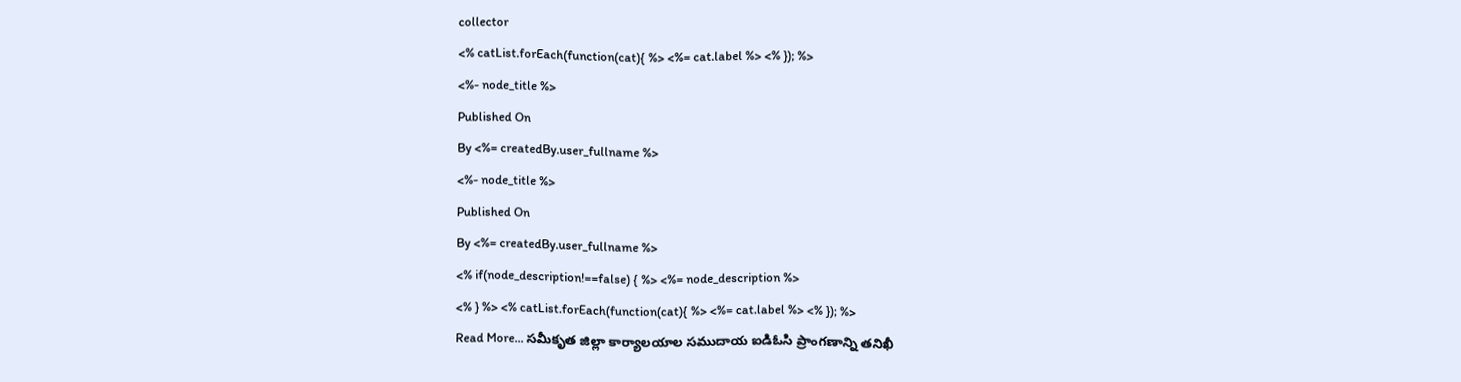collector
<% catList.forEach(function(cat){ %> <%= cat.label %> <% }); %>
<%- node_title %>
Published On
By <%= createdBy.user_fullname %>
<%- node_title %>
Published On
By <%= createdBy.user_fullname %>
<% if(node_description!==false) { %> <%= node_description %>
<% } %> <% catList.forEach(function(cat){ %> <%= cat.label %> <% }); %>
Read More... సమీకృత జిల్లా కార్యాలయాల సముదాయ ఐడిఓసి ప్రాంగణాన్ని తనిఖీ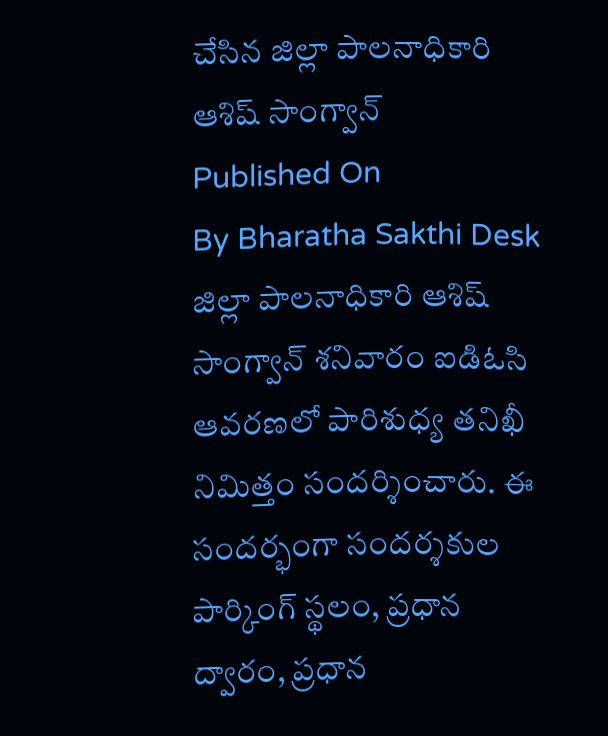చేసిన జిల్లా పాలనాధికారి ఆశిష్ సాంగ్వాన్
Published On
By Bharatha Sakthi Desk
జిల్లా పాలనాధికారి ఆశిష్ సాంగ్వాన్ శనివారం ఐడిఓసి ఆవరణలో పారిశుధ్య తనిఖీ నిమిత్తం సందర్శించారు. ఈ సందర్భంగా సందర్శకుల పార్కింగ్ స్థలం, ప్రధాన ద్వారం, ప్రధాన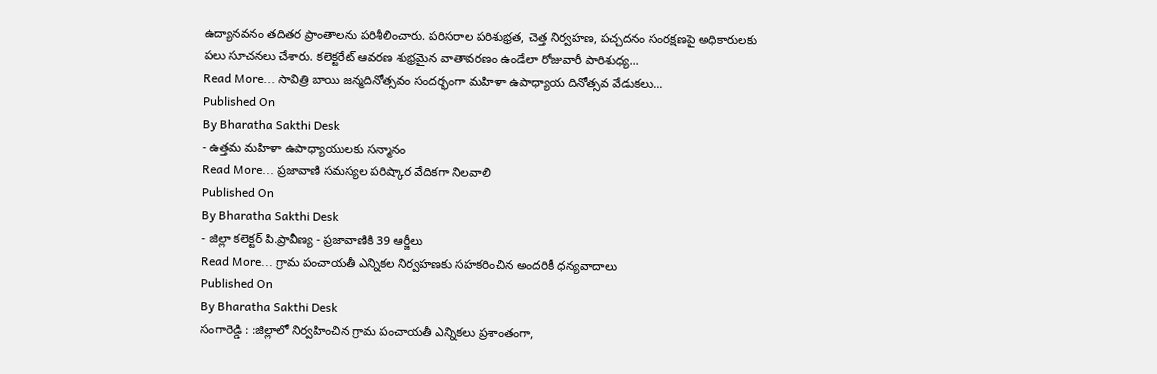ఉద్యానవనం తదితర ప్రాంతాలను పరిశీలించారు. పరిసరాల పరిశుభ్రత, చెత్త నిర్వహణ, పచ్చదనం సంరక్షణపై అధికారులకు పలు సూచనలు చేశారు. కలెక్టరేట్ ఆవరణ శుభ్రమైన వాతావరణం ఉండేలా రోజువారీ పారిశుధ్య...
Read More... సావిత్రి బాయి జన్మదినోత్సవం సందర్భంగా మహిళా ఉపాధ్యాయ దినోత్సవ వేడుకలు...
Published On
By Bharatha Sakthi Desk
- ఉత్తమ మహిళా ఉపాధ్యాయులకు సన్మానం
Read More... ప్రజావాణి సమస్యల పరిష్కార వేదికగా నిలవాలి
Published On
By Bharatha Sakthi Desk
- జిల్లా కలెక్టర్ పి.ప్రావీణ్య - ప్రజావాణికి 39 ఆర్జీలు
Read More... గ్రామ పంచాయతీ ఎన్నికల నిర్వహణకు సహకరించిన అందరికీ ధన్యవాదాలు
Published On
By Bharatha Sakthi Desk
సంగారెడ్డి : :జిల్లాలో నిర్వహించిన గ్రామ పంచాయతీ ఎన్నికలు ప్రశాంతంగా,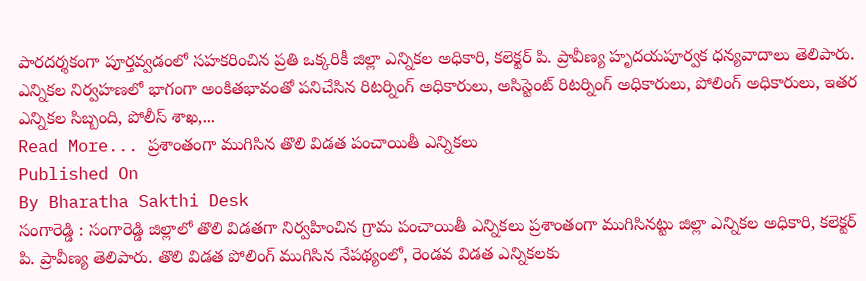పారదర్శకంగా పూర్తవ్వడంలో సహకరించిన ప్రతి ఒక్కరికీ జిల్లా ఎన్నికల అధికారి, కలెక్టర్ పి. ప్రావీణ్య హృదయపూర్వక ధన్యవాదాలు తెలిపారు. ఎన్నికల నిర్వహణలో భాగంగా అంకితభావంతో పనిచేసిన రిటర్నింగ్ అధికారులు, అసిస్టెంట్ రిటర్నింగ్ అధికారులు, పోలింగ్ అధికారులు, ఇతర ఎన్నికల సిబ్బంది, పోలీస్ శాఖ,...
Read More... ప్రశాంతంగా ముగిసిన తొలి విడత పంచాయితీ ఎన్నికలు
Published On
By Bharatha Sakthi Desk
సంగారెడ్డి : సంగారెడ్డి జిల్లాలో తొలి విడతగా నిర్వహించిన గ్రామ పంచాయితీ ఎన్నికలు ప్రశాంతంగా ముగిసినట్టు జిల్లా ఎన్నికల అధికారి, కలెక్టర్ పి. ప్రావీణ్య తెలిపారు. తొలి విడత పోలింగ్ ముగిసిన నేపథ్యంలో, రెండవ విడత ఎన్నికలకు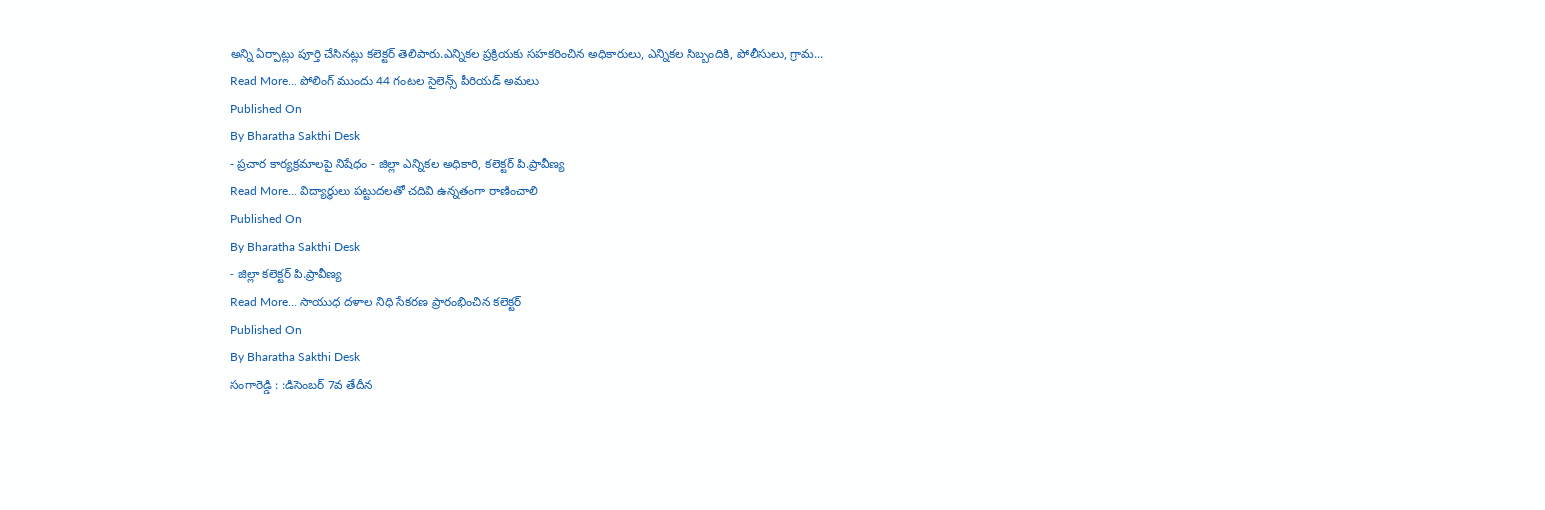అన్ని ఏర్పాట్లు పూర్తి చేసినట్లు కలెక్టర్ తెలిపారు.ఎన్నికల ప్రక్రియకు సహకరించిన అధికారులు, ఎన్నికల సిబ్బందికి, పోలీసులు, గ్రామ...
Read More... పోలింగ్ ముందు 44 గంటల సైలెన్స్ పీరియడ్ అమలు
Published On
By Bharatha Sakthi Desk
- ప్రచార కార్యక్రమాలపై నిషేధం - జిల్లా ఎన్నికల అధికారి, కలెక్టర్ పి.ప్రావీణ్య
Read More... విద్యార్థులు పట్టుదలతో చదివి ఉన్నతంగా రాణించాలి
Published On
By Bharatha Sakthi Desk
- జిల్లా కలెక్టర్ పి.ప్రావీణ్య
Read More... సాయుధ దళాల నిధి సేకరణ ప్రారంభించిన కలెక్టర్
Published On
By Bharatha Sakthi Desk
సంగారెడ్డి : :డిసెంబర్ 7వ తేదీన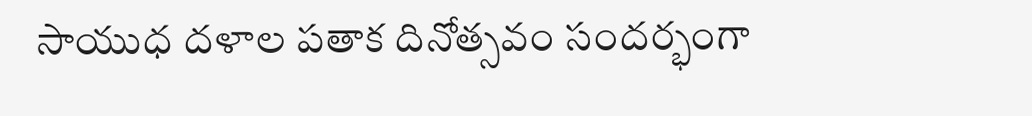సాయుధ దళాల పతాక దినోత్సవం సందర్భంగా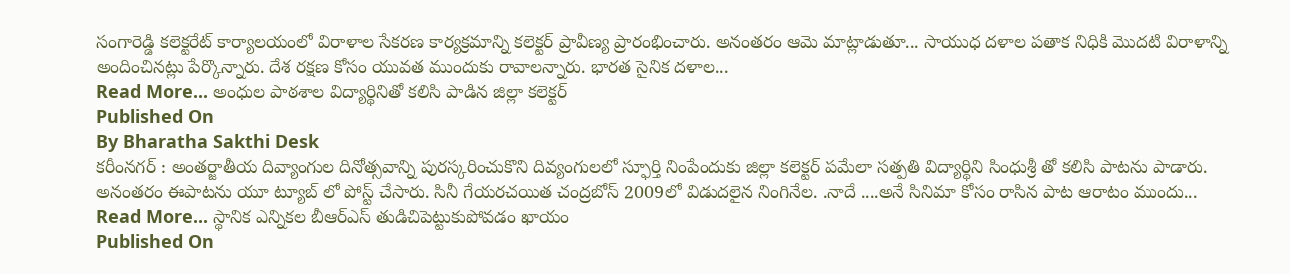సంగారెడ్డి కలెక్టరేట్ కార్యాలయంలో విరాళాల సేకరణ కార్యక్రమాన్ని కలెక్టర్ ప్రావీణ్య ప్రారంభించారు. అనంతరం ఆమె మాట్లాడుతూ... సాయుధ దళాల పతాక నిధికి మొదటి విరాళాన్ని అందించినట్లు పేర్కొన్నారు. దేశ రక్షణ కోసం యువత ముందుకు రావాలన్నారు. భారత సైనిక దళాల...
Read More... అంధుల పాఠశాల విద్యార్థినితో కలిసి పాడిన జిల్లా కలెక్టర్
Published On
By Bharatha Sakthi Desk
కరీంనగర్ : అంతర్జాతీయ దివ్యాంగుల దినోత్సవాన్ని పురస్కరించుకొని దివ్యంగులలో స్ఫూర్తి నింపేందుకు జిల్లా కలెక్టర్ పమేలా సత్పతి విద్యార్థిని సింధుశ్రీ తో కలిసి పాటను పాడారు. అనంతరం ఈపాటను యూ ట్యూబ్ లో పోస్ట్ చేసారు. సినీ గేయరచయిత చంద్రబోస్ 2009లో విడుదలైన నింగినేల. .నాదే ....అనే సినిమా కోసం రాసిన పాట ఆరాటం ముందు...
Read More... స్థానిక ఎన్నికల బీఆర్ఎస్ తుడిచిపెట్టుకుపోవడం ఖాయం
Published On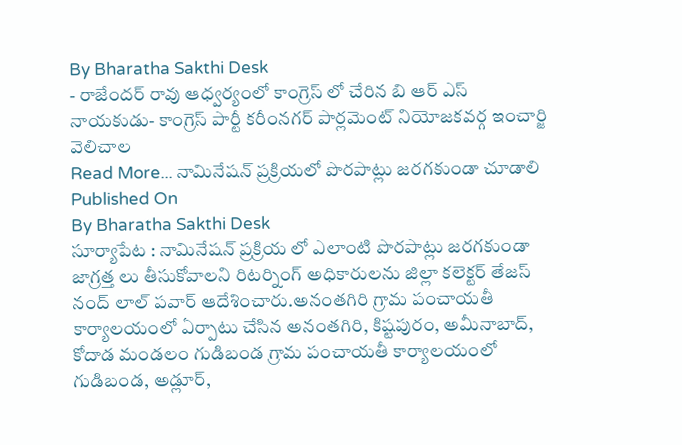By Bharatha Sakthi Desk
- రాజేందర్ రావు ఆధ్వర్యంలో కాంగ్రెస్ లో చేరిన బి ఆర్ ఎస్ నాయకుడు- కాంగ్రెస్ పార్టీ కరీంనగర్ పార్లమెంట్ నియోజకవర్గ ఇంచార్జి వెలిచాల
Read More... నామినేషన్ ప్రక్రియలో పొరపాట్లు జరగకుండా చూడాలి
Published On
By Bharatha Sakthi Desk
సూర్యాపేట : నామినేషన్ ప్రక్రియ లో ఎలాంటి పొరపాట్లు జరగకుండా జాగ్రత్త లు తీసుకోవాలని రిటర్నింగ్ అధికారులను జిల్లా కలెక్టర్ తేజస్ నంద్ లాల్ పవార్ ఆదేశించారు.అనంతగిరి గ్రామ పంచాయతీ కార్యాలయంలో ఏర్పాటు చేసిన అనంతగిరి, కిష్టపురం, అమీనాబాద్, కోదాడ మండలం గుడిబండ గ్రామ పంచాయతీ కార్యాలయంలో గుడిబండ, అడ్లూర్,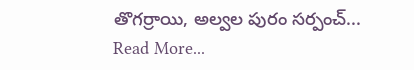తొగర్రాయి, అల్వల పురం సర్పంచ్...
Read More...